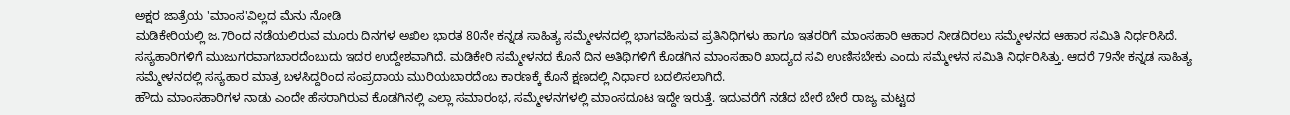ಅಕ್ಷರ ಜಾತ್ರೆಯ 'ಮಾಂಸ'ವಿಲ್ಲದ ಮೆನು ನೋಡಿ
ಮಡಿಕೇರಿಯಲ್ಲಿ ಜ.7ರಿಂದ ನಡೆಯಲಿರುವ ಮೂರು ದಿನಗಳ ಅಖಿಲ ಭಾರತ 80ನೇ ಕನ್ನಡ ಸಾಹಿತ್ಯ ಸಮ್ಮೇಳನದಲ್ಲಿ ಭಾಗವಹಿಸುವ ಪ್ರತಿನಿಧಿಗಳು ಹಾಗೂ ಇತರರಿಗೆ ಮಾಂಸಹಾರಿ ಆಹಾರ ನೀಡದಿರಲು ಸಮ್ಮೇಳನದ ಆಹಾರ ಸಮಿತಿ ನಿರ್ಧರಿಸಿದೆ.
ಸಸ್ಯಹಾರಿಗಳಿಗೆ ಮುಜುಗರವಾಗಬಾರದೆಂಬುದು ಇದರ ಉದ್ದೇಶವಾಗಿದೆ. ಮಡಿಕೇರಿ ಸಮ್ಮೇಳನದ ಕೊನೆ ದಿನ ಅತಿಥಿಗಳಿಗೆ ಕೊಡಗಿನ ಮಾಂಸಹಾರಿ ಖಾದ್ಯದ ಸವಿ ಉಣಿಸಬೇಕು ಎಂದು ಸಮ್ಮೇಳನ ಸಮಿತಿ ನಿರ್ಧರಿಸಿತ್ತು. ಆದರೆ 79ನೇ ಕನ್ನಡ ಸಾಹಿತ್ಯ ಸಮ್ಮೇಳನದಲ್ಲಿ ಸಸ್ಯಹಾರ ಮಾತ್ರ ಬಳಸಿದ್ದರಿಂದ ಸಂಪ್ರದಾಯ ಮುರಿಯಬಾರದೆಂಬ ಕಾರಣಕ್ಕೆ ಕೊನೆ ಕ್ಷಣದಲ್ಲಿ ನಿರ್ಧಾರ ಬದಲಿಸಲಾಗಿದೆ.
ಹೌದು ಮಾಂಸಹಾರಿಗಳ ನಾಡು ಎಂದೇ ಹೆಸರಾಗಿರುವ ಕೊಡಗಿನಲ್ಲಿ ಎಲ್ಲಾ ಸಮಾರಂಭ, ಸಮ್ಮೇಳನಗಳಲ್ಲಿ ಮಾಂಸದೂಟ ಇದ್ದೇ ಇರುತ್ತೆ. ಇದುವರೆಗೆ ನಡೆದ ಬೇರೆ ಬೇರೆ ರಾಜ್ಯ ಮಟ್ಟದ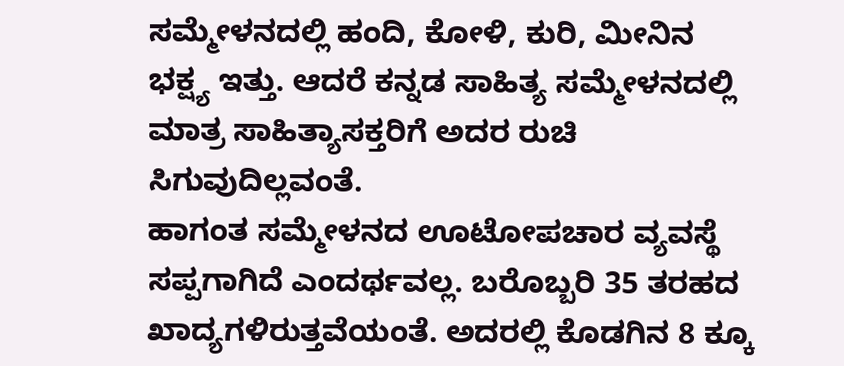ಸಮ್ಮೇಳನದಲ್ಲಿ ಹಂದಿ, ಕೋಳಿ, ಕುರಿ, ಮೀನಿನ ಭಕ್ಷ್ಯ ಇತ್ತು. ಆದರೆ ಕನ್ನಡ ಸಾಹಿತ್ಯ ಸಮ್ಮೇಳನದಲ್ಲಿ ಮಾತ್ರ ಸಾಹಿತ್ಯಾಸಕ್ತರಿಗೆ ಅದರ ರುಚಿ ಸಿಗುವುದಿಲ್ಲವಂತೆ.
ಹಾಗಂತ ಸಮ್ಮೇಳನದ ಊಟೋಪಚಾರ ವ್ಯವಸ್ಥೆ ಸಪ್ಪಗಾಗಿದೆ ಎಂದರ್ಥವಲ್ಲ. ಬರೊಬ್ಬರಿ 35 ತರಹದ ಖಾದ್ಯಗಳಿರುತ್ತವೆಯಂತೆ. ಅದರಲ್ಲಿ ಕೊಡಗಿನ 8 ಕ್ಕೂ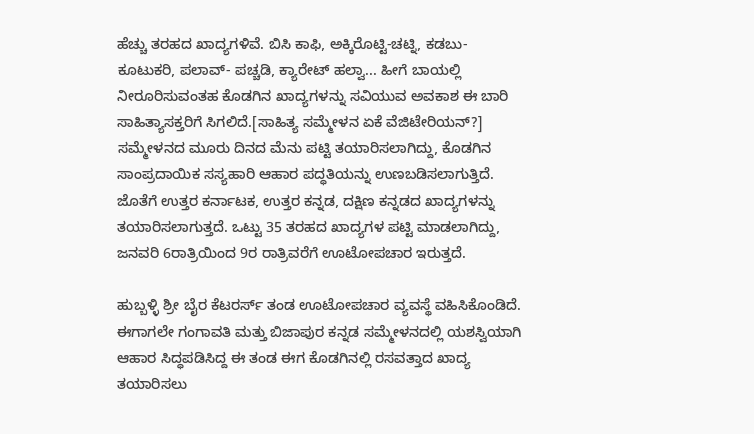ಹೆಚ್ಚು ತರಹದ ಖಾದ್ಯಗಳಿವೆ. ಬಿಸಿ ಕಾಫಿ, ಅಕ್ಕಿರೊಟ್ಟಿ-ಚಟ್ನಿ, ಕಡಬು- ಕೂಟುಕರಿ, ಪಲಾವ್- ಪಚ್ಚಡಿ, ಕ್ಯಾರೇಟ್ ಹಲ್ವಾ... ಹೀಗೆ ಬಾಯಲ್ಲಿ ನೀರೂರಿಸುವಂತಹ ಕೊಡಗಿನ ಖಾದ್ಯಗಳನ್ನು ಸವಿಯುವ ಅವಕಾಶ ಈ ಬಾರಿ ಸಾಹಿತ್ಯಾಸಕ್ತರಿಗೆ ಸಿಗಲಿದೆ.[ಸಾಹಿತ್ಯ ಸಮ್ಮೇಳನ ಏಕೆ ವೆಜಿಟೇರಿಯನ್?]
ಸಮ್ಮೇಳನದ ಮೂರು ದಿನದ ಮೆನು ಪಟ್ಟಿ ತಯಾರಿಸಲಾಗಿದ್ದು, ಕೊಡಗಿನ ಸಾಂಪ್ರದಾಯಿಕ ಸಸ್ಯಹಾರಿ ಆಹಾರ ಪದ್ಧತಿಯನ್ನು ಉಣಬಡಿಸಲಾಗುತ್ತಿದೆ. ಜೊತೆಗೆ ಉತ್ತರ ಕರ್ನಾಟಕ, ಉತ್ತರ ಕನ್ನಡ, ದಕ್ಷಿಣ ಕನ್ನಡದ ಖಾದ್ಯಗಳನ್ನು ತಯಾರಿಸಲಾಗುತ್ತದೆ. ಒಟ್ಟು 35 ತರಹದ ಖಾದ್ಯಗಳ ಪಟ್ಟಿ ಮಾಡಲಾಗಿದ್ದು, ಜನವರಿ 6ರಾತ್ರಿಯಿಂದ 9ರ ರಾತ್ರಿವರೆಗೆ ಊಟೋಪಚಾರ ಇರುತ್ತದೆ.

ಹುಬ್ಬಳ್ಳಿ ಶ್ರೀ ಬೈರ ಕೆಟರರ್ಸ್ ತಂಡ ಊಟೋಪಚಾರ ವ್ಯವಸ್ಥೆ ವಹಿಸಿಕೊಂಡಿದೆ. ಈಗಾಗಲೇ ಗಂಗಾವತಿ ಮತ್ತು ಬಿಜಾಪುರ ಕನ್ನಡ ಸಮ್ಮೇಳನದಲ್ಲಿ ಯಶಸ್ವಿಯಾಗಿ ಆಹಾರ ಸಿದ್ಧಪಡಿಸಿದ್ದ ಈ ತಂಡ ಈಗ ಕೊಡಗಿನಲ್ಲಿ ರಸವತ್ತಾದ ಖಾದ್ಯ ತಯಾರಿಸಲು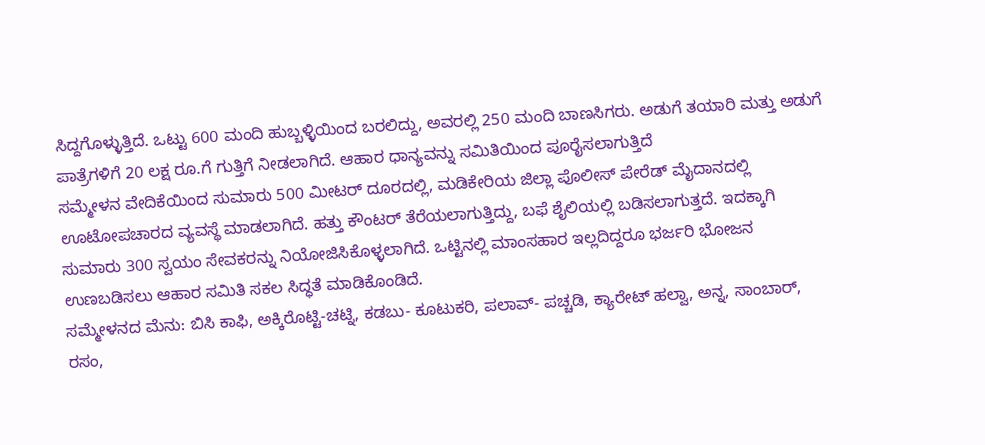ಸಿದ್ದಗೊಳ್ಳುತ್ತಿದೆ. ಒಟ್ಟು 600 ಮಂದಿ ಹುಬ್ಬಳ್ಳಿಯಿಂದ ಬರಲಿದ್ದು, ಅವರಲ್ಲಿ 250 ಮಂದಿ ಬಾಣಸಿಗರು. ಅಡುಗೆ ತಯಾರಿ ಮತ್ತು ಅಡುಗೆ ಪಾತ್ರೆಗಳಿಗೆ 20 ಲಕ್ಷ ರೂ.ಗೆ ಗುತ್ತಿಗೆ ನೀಡಲಾಗಿದೆ. ಆಹಾರ ಧಾನ್ಯವನ್ನು ಸಮಿತಿಯಿಂದ ಪೂರೈಸಲಾಗುತ್ತಿದೆ
ಸಮ್ಮೇಳನ ವೇದಿಕೆಯಿಂದ ಸುಮಾರು 500 ಮೀಟರ್ ದೂರದಲ್ಲಿ, ಮಡಿಕೇರಿಯ ಜಿಲ್ಲಾ ಪೊಲೀಸ್ ಪೇರೆಡ್ ಮೈದಾನದಲ್ಲಿ ಊಟೋಪಚಾರದ ವ್ಯವಸ್ಥೆ ಮಾಡಲಾಗಿದೆ. ಹತ್ತು ಕೌಂಟರ್ ತೆರೆಯಲಾಗುತ್ತಿದ್ದು, ಬಫೆ ಶೈಲಿಯಲ್ಲಿ ಬಡಿಸಲಾಗುತ್ತದೆ. ಇದಕ್ಕಾಗಿ ಸುಮಾರು 300 ಸ್ವಯಂ ಸೇವಕರನ್ನು ನಿಯೋಜಿಸಿಕೊಳ್ಳಲಾಗಿದೆ. ಒಟ್ಟಿನಲ್ಲಿ ಮಾಂಸಹಾರ ಇಲ್ಲದಿದ್ದರೂ ಭರ್ಜರಿ ಭೋಜನ ಉಣಬಡಿಸಲು ಆಹಾರ ಸಮಿತಿ ಸಕಲ ಸಿದ್ಧತೆ ಮಾಡಿಕೊಂಡಿದೆ.
ಸಮ್ಮೇಳನದ ಮೆನು: ಬಿಸಿ ಕಾಫಿ, ಅಕ್ಕಿರೊಟ್ಟಿ-ಚಟ್ನಿ, ಕಡಬು- ಕೂಟುಕರಿ, ಪಲಾವ್- ಪಚ್ಚಡಿ, ಕ್ಯಾರೇಟ್ ಹಲ್ವಾ, ಅನ್ನ, ಸಾಂಬಾರ್, ರಸಂ,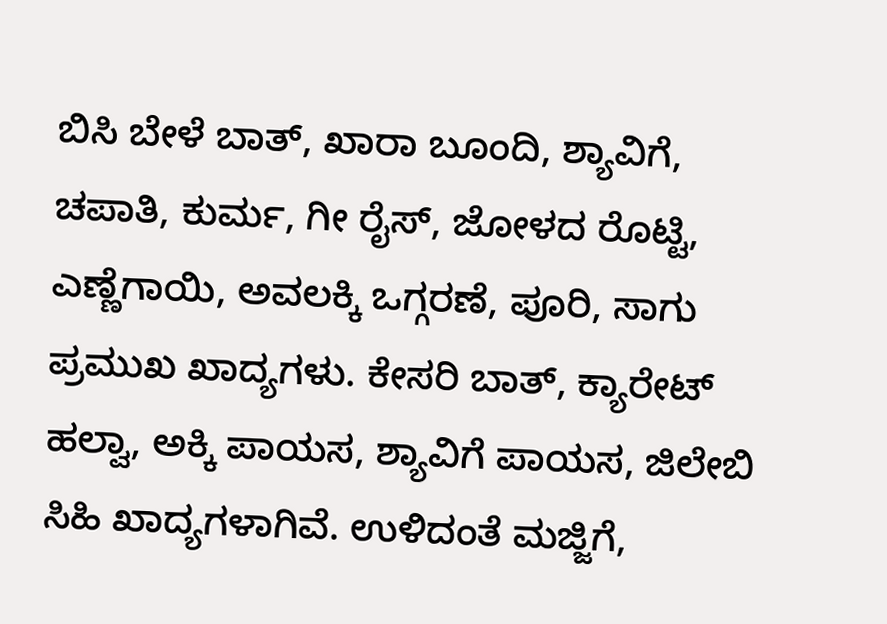ಬಿಸಿ ಬೇಳೆ ಬಾತ್, ಖಾರಾ ಬೂಂದಿ, ಶ್ಯಾವಿಗೆ, ಚಪಾತಿ, ಕುರ್ಮ, ಗೀ ರೈಸ್, ಜೋಳದ ರೊಟ್ಟಿ, ಎಣ್ಣೆಗಾಯಿ, ಅವಲಕ್ಕಿ ಒಗ್ಗರಣೆ, ಪೂರಿ, ಸಾಗು ಪ್ರಮುಖ ಖಾದ್ಯಗಳು. ಕೇಸರಿ ಬಾತ್, ಕ್ಯಾರೇಟ್ ಹಲ್ವಾ, ಅಕ್ಕಿ ಪಾಯಸ, ಶ್ಯಾವಿಗೆ ಪಾಯಸ, ಜಿಲೇಬಿ ಸಿಹಿ ಖಾದ್ಯಗಳಾಗಿವೆ. ಉಳಿದಂತೆ ಮಜ್ಜಿಗೆ,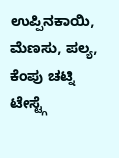ಉಪ್ಪಿನಕಾಯಿ, ಮೆಣಸು, ಪಲ್ಯ, ಕೆಂಪು ಚಟ್ನಿ ಟೇಸ್ಟ್ಗೆ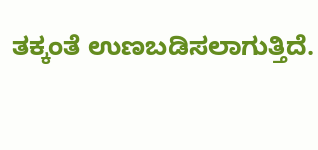ತಕ್ಕಂತೆ ಉಣಬಡಿಸಲಾಗುತ್ತಿದೆ.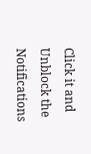Click it and Unblock the Notifications